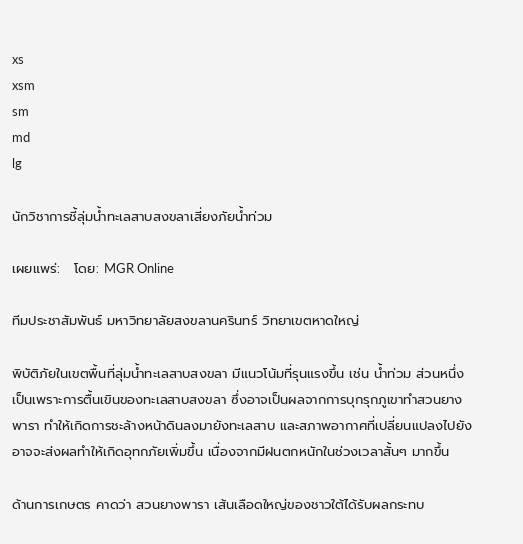xs
xsm
sm
md
lg

นักวิชาการชี้ลุ่มน้ำทะเลสาบสงขลาเสี่ยงภัยน้ำท่วม

เผยแพร่:   โดย: MGR Online

ทีมประชาสัมพันธ์ มหาวิทยาลัยสงขลานครินทร์ วิทยาเขตหาดใหญ่

พิบัติภัยในเขตพื้นที่ลุ่มน้ำทะเลสาบสงขลา มีแนวโน้มที่รุนแรงขึ้น เช่น น้ำท่วม ส่วนหนึ่งเป็นเพราะการตื้นเขินของทะเลสาบสงขลา ซึ่งอาจเป็นผลจากการบุกรุกภูเขาทำสวนยางพารา ทำให้เกิดการชะล้างหน้าดินลงมายังทะเลสาบ และสภาพอากาศที่เปลี่ยนแปลงไปยังอาจจะส่งผลทำให้เกิดอุทกภัยเพิ่มขึ้น เนื่องจากมีฝนตกหนักในช่วงเวลาสั้นๆ มากขึ้น

ด้านการเกษตร คาดว่า สวนยางพารา เส้นเลือดใหญ่ของชาวใต้ได้รับผลกระทบ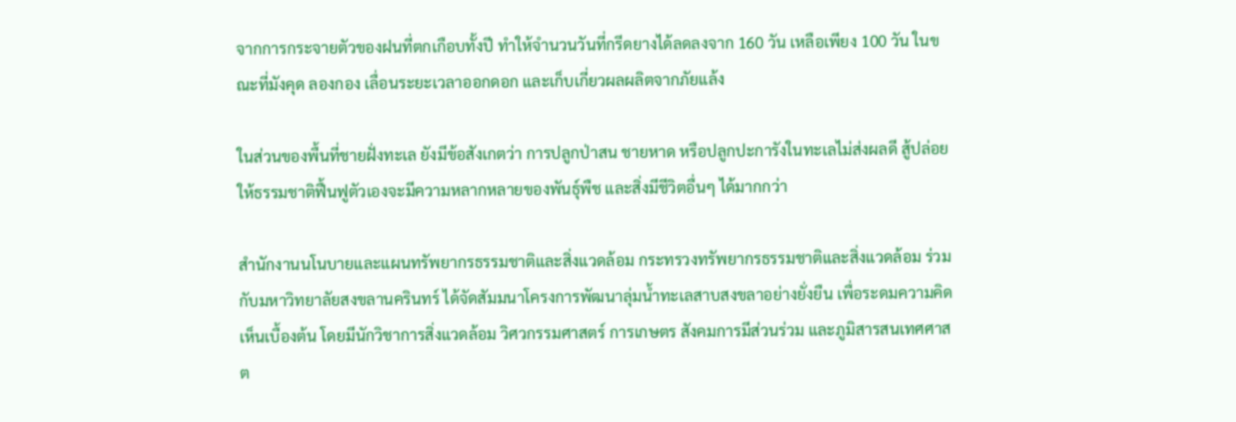จากการกระจายตัวของฝนที่ตกเกือบทั้งปี ทำให้จำนวนวันที่กรีดยางได้ลดลงจาก 160 วัน เหลือเพียง 100 วัน ในขณะที่มังคุด ลองกอง เลื่อนระยะเวลาออกดอก และเก็บเกี่ยวผลผลิตจากภัยแล้ง

ในส่วนของพื้นที่ชายฝั่งทะเล ยังมีข้อสังเกตว่า การปลูกป่าสน ชายหาด หรือปลูกปะการังในทะเลไม่ส่งผลดี สู้ปล่อยให้ธรรมชาติฟื้นฟูตัวเองจะมีความหลากหลายของพันธุ์พืช และสิ่งมีชีวิตอื่นๆ ได้มากกว่า

สำนักงานนโนบายและแผนทรัพยากรธรรมชาติและสิ่งแวดล้อม กระทรวงทรัพยากรธรรมชาติและสิ่งแวดล้อม ร่วมกับมหาวิทยาลัยสงขลานครินทร์ ได้จัดสัมมนาโครงการพัฒนาลุ่มน้ำทะเลสาบสงขลาอย่างยั่งยืน เพื่อระดมความคิดเห็นเบื้องต้น โดยมีนักวิชาการสิ่งแวดล้อม วิศวกรรมศาสตร์ การเกษตร สังคมการมีส่วนร่วม และภูมิสารสนเทศศาสต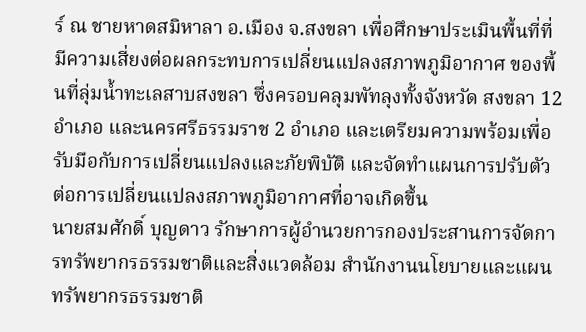ร์ ณ ชายหาดสมิหาลา อ.เมือง จ.สงขลา เพื่อศึกษาประเมินพื้นที่ที่มีความเสี่ยงต่อผลกระทบการเปลี่ยนแปลงสภาพภูมิอากาศ ของพื้นที่ลุ่มน้ำทะเลสาบสงขลา ซึ่งครอบคลุมพัทลุงทั้งจังหวัด สงขลา 12 อำเภอ และนครศรีธรรมราช 2 อำเภอ และเตรียมความพร้อมเพื่อรับมือกับการเปลี่ยนแปลงและภัยพิบัติ และจัดทำแผนการปรับตัวต่อการเปลี่ยนแปลงสภาพภูมิอากาศที่อาจเกิดขึ้น
นายสมศักดิ์ บุญดาว รักษาการผู้อำนวยการกองประสานการจัดการทรัพยากรธรรมชาติและสิ่งแวดล้อม สำนักงานนโยบายและแผนทรัพยากรธรรมชาติ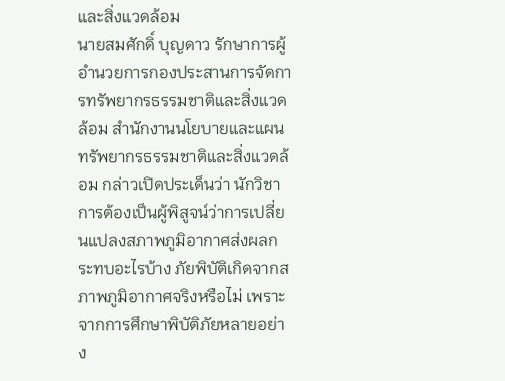และสิ่งแวดล้อม
นายสมศักดิ์ บุญดาว รักษาการผู้อำนวยการกองประสานการจัดการทรัพยากรธรรมชาติและสิ่งแวดล้อม สำนักงานนโยบายและแผนทรัพยากรธรรมชาติและสิ่งแวดล้อม กล่าวเปิดประเด็นว่า นักวิชาการต้องเป็นผู้พิสูจน์ว่าการเปลี่ยนแปลงสภาพภูมิอากาศส่งผลกระทบอะไรบ้าง ภัยพิบัติเกิดจากสภาพภูมิอากาศจริงหรือไม่ เพราะจากการศึกษาพิบัติภัยหลายอย่าง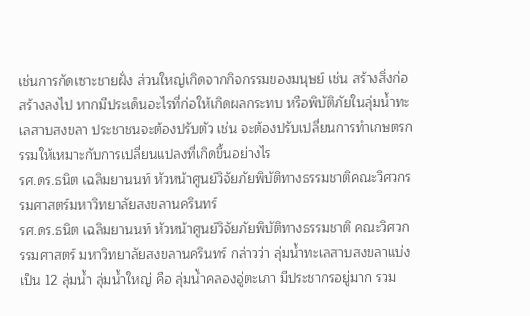เช่นการกัดเซาะชายฝั่ง ส่วนใหญ่เกิดจากกิจกรรมของมนุษย์ เช่น สร้างสิ่งก่อสร้างลงไป หากมีประเด็นอะไรที่ก่อให้เกิดผลกระทบ หรือพิบัติภัยในลุ่มน้ำทะเลสาบสงขลา ประชาชนจะต้องปรับตัว เช่น จะต้องปรับเปลี่ยนการทำเกษตรกรรมให้เหมาะกับการเปลี่ยนแปลงที่เกิดขึ้นอย่างไร
รศ.ดร.ธนิต เฉลิมยานนท์ หัวหน้าศูนย์วิจัยภัยพิบัติทางธรรมชาติคณะวิศวกรรมศาสตร์มหาวิทยาลัยสงขลานครินทร์
รศ.ดร.ธนิต เฉลิมยานนท์ หัวหน้าศูนย์วิจัยภัยพิบัติทางธรรมชาติ คณะวิศวกรรมศาสตร์ มหาวิทยาลัยสงขลานครินทร์ กล่าวว่า ลุ่มน้ำทะเลสาบสงขลาแบ่งเป็น 12 ลุ่มน้ำ ลุ่มน้ำใหญ่ คือ ลุ่มน้ำคลองอู่ตะเภา มีประชากรอยู่มาก รวม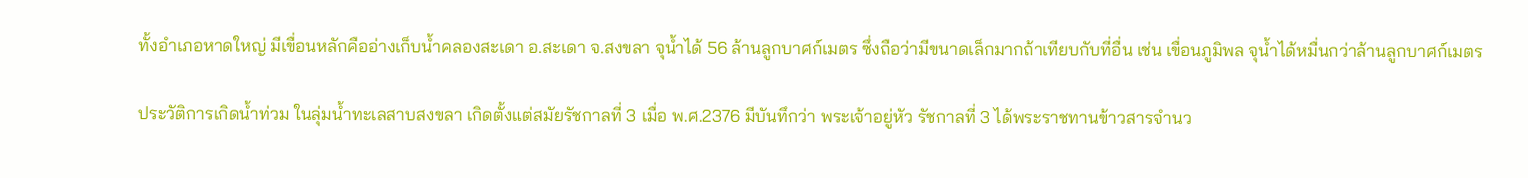ทั้งอำเภอหาดใหญ่ มีเขื่อนหลักคืออ่างเก็บน้ำคลองสะเดา อ.สะเดา จ.สงขลา จุน้ำได้ 56 ล้านลูกบาศก์เมตร ซึ่งถือว่ามีขนาดเล็กมากถ้าเทียบกับที่อื่น เช่น เขื่อนภูมิพล จุน้ำได้หมื่นกว่าล้านลูกบาศก์เมตร

ประวัติการเกิดน้ำท่วม ในลุ่มน้ำทะเลสาบสงขลา เกิดตั้งแต่สมัยรัชกาลที่ 3 เมื่อ พ.ศ.2376 มีบันทึกว่า พระเจ้าอยู่หัว รัชกาลที่ 3 ได้พระราชทานข้าวสารจำนว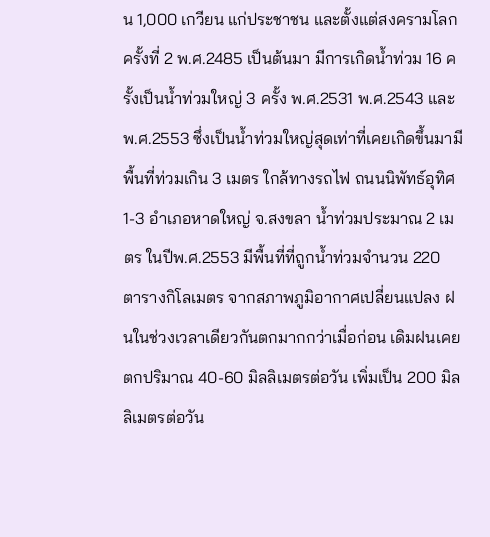น 1,000 เกวียน แก่ประชาชน และตั้งแต่สงครามโลกครั้งที่ 2 พ.ศ.2485 เป็นต้นมา มีการเกิดน้ำท่วม 16 ครั้งเป็นน้ำท่วมใหญ่ 3 ครั้ง พ.ศ.2531 พ.ศ.2543 และ พ.ศ.2553 ซึ่งเป็นน้ำท่วมใหญ่สุดเท่าที่เคยเกิดขึ้นมามีพื้นที่ท่วมเกิน 3 เมตร ใกล้ทางรถไฟ ถนนนิพัทธ์อุทิศ 1-3 อำเภอหาดใหญ่ จ.สงขลา น้ำท่วมประมาณ 2 เมตร ในปีพ.ศ.2553 มีพื้นที่ที่ถูกน้ำท่วมจำนวน 220 ตารางกิโลเมตร จากสภาพภูมิอากาศเปลี่ยนแปลง ฝนในช่วงเวลาเดียวกันตกมากกว่าเมื่อก่อน เดิมฝนเคยตกปริมาณ 40-60 มิลลิเมตรต่อวัน เพิ่มเป็น 200 มิลลิเมตรต่อวัน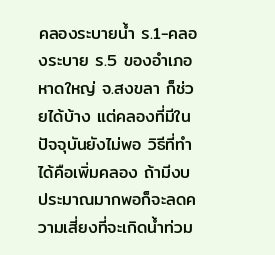คลองระบายน้ำ ร.1-คลองระบาย ร.5 ของอำเภอหาดใหญ่ จ.สงขลา ก็ช่วยได้บ้าง แต่คลองที่มีในปัจจุบันยังไม่พอ วิธีที่ทำได้คือเพิ่มคลอง ถ้ามีงบประมาณมากพอก็จะลดความเสี่ยงที่จะเกิดน้ำท่วม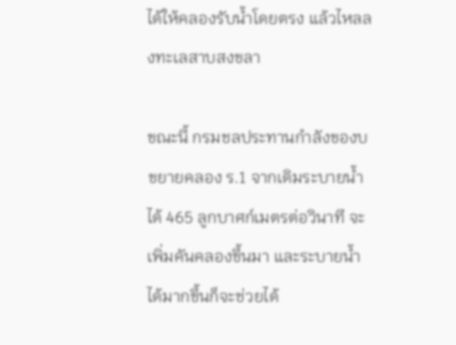ได้ให้คลองรับน้ำโดยตรง แล้วไหลลงทะเลสาบสงขลา

ขณะนี้ กรมชลประทานกำลังของบขยายคลอง ร.1 จากเดิมระบายน้ำได้ 465 ลูกบาศก์เมตรต่อวินาที จะเพิ่มคันคลองขึ้นมา และระบายน้ำได้มากขึ้นก็จะช่วยได้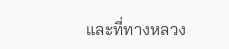และที่ทางหลวง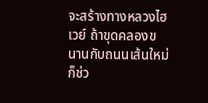จะสร้างทางหลวงไฮเวย์ ถ้าขุดคลองขนานกับถนนเส้นใหม่ก็ช่ว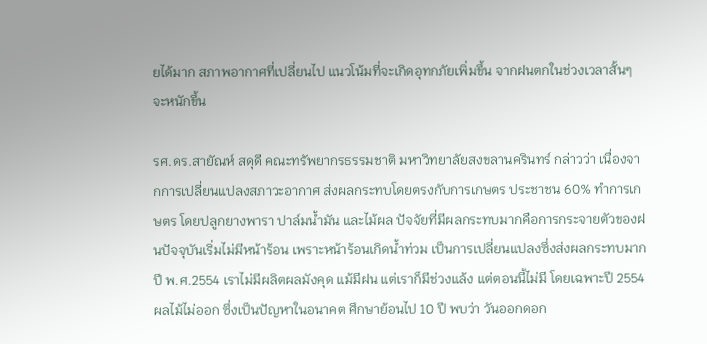ยได้มาก สภาพอากาศที่เปลี่ยนไป แนวโน้มที่จะเกิดอุทกภัยเพิ่มขึ้น จากฝนตกในช่วงเวลาสั้นๆ จะหนักขึ้น

รศ.ดร.สายัณห์ สดุดี คณะทรัพยากรธรรมชาติ มหาวิทยาลัยสงขลานครินทร์ กล่าวว่า เนื่องจากการเปลี่ยนแปลงสภาวะอากาศ ส่งผลกระทบโดยตรงกับการเกษตร ประชาชน 60% ทำการเกษตร โดยปลูกยางพารา ปาล์มน้ำมัน และไม้ผล ปัจจัยที่มีผลกระทบมากคือการกระจายตัวของฝนปัจจุบันเริ่มไม่มีหน้าร้อน เพราะหน้าร้อนเกิดน้ำท่วม เป็นการเปลี่ยนแปลงซึ่งส่งผลกระทบมาก ปี พ.ศ.2554 เราไม่มีผลิตผลมังคุด แม้มีฝน แต่เราก็มีช่วงแล้ง แต่ตอนนี้ไม่มี โดยเฉพาะปี 2554 ผลไม้ไม่ออก ซึ่งเป็นปัญหาในอนาคต ศึกษาย้อนไป 10 ปี พบว่า วันออกดอก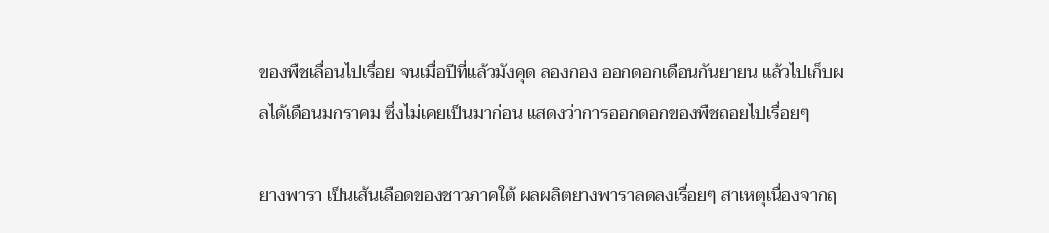ของพืชเลื่อนไปเรื่อย จนเมื่อปีที่แล้วมังคุด ลองกอง ออกดอกเดือนกันยายน แล้วไปเก็บผลได้เดือนมกราคม ซึ่งไม่เคยเป็นมาก่อน แสดงว่าการออกดอกของพืชถอยไปเรื่อยๆ

ยางพารา เป็นเส้นเลือดของชาวภาคใต้ ผลผลิตยางพาราลดลงเรื่อยๆ สาเหตุเนื่องจากฤ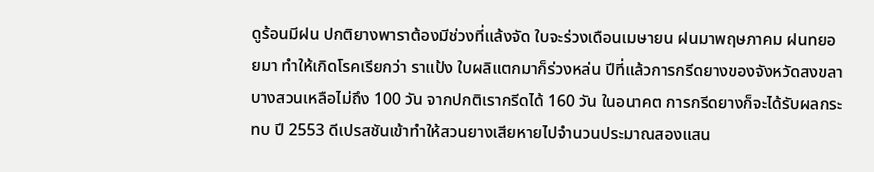ดูร้อนมีฝน ปกติยางพาราต้องมีช่วงที่แล้งจัด ใบจะร่วงเดือนเมษายน ฝนมาพฤษภาคม ฝนทยอยมา ทำให้เกิดโรคเรียกว่า ราแป้ง ใบผลิแตกมาก็ร่วงหล่น ปีที่แล้วการกรีดยางของจังหวัดสงขลาบางสวนเหลือไม่ถึง 100 วัน จากปกติเรากรีดได้ 160 วัน ในอนาคต การกรีดยางก็จะได้รับผลกระทบ ปี 2553 ดีเปรสชันเข้าทำให้สวนยางเสียหายไปจำนวนประมาณสองแสน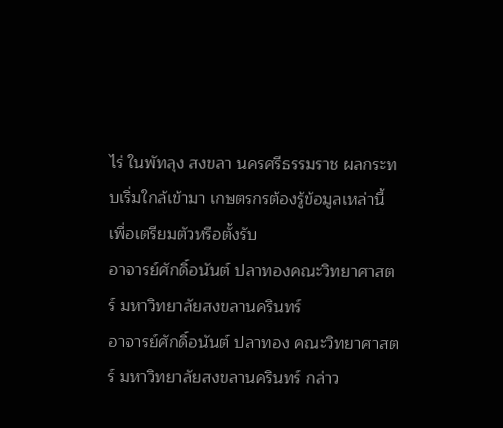ไร่ ในพัทลุง สงขลา นครศรีธรรมราช ผลกระทบเริ่มใกล้เข้ามา เกษตรกรต้องรู้ข้อมูลเหล่านี้เพื่อเตรียมตัวหรือตั้งรับ
อาจารย์ศักดิ์อนันต์ ปลาทองคณะวิทยาศาสตร์ มหาวิทยาลัยสงขลานครินทร์
อาจารย์ศักดิ์อนันต์ ปลาทอง คณะวิทยาศาสตร์ มหาวิทยาลัยสงขลานครินทร์ กล่าว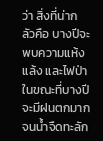ว่า สิ่งที่น่ากลัวคือ บางปีจะพบความแห้งแล้ง และไฟป่า ในขณะที่บางปีจะมีฝนตกมาก จนน้ำจืดทะลัก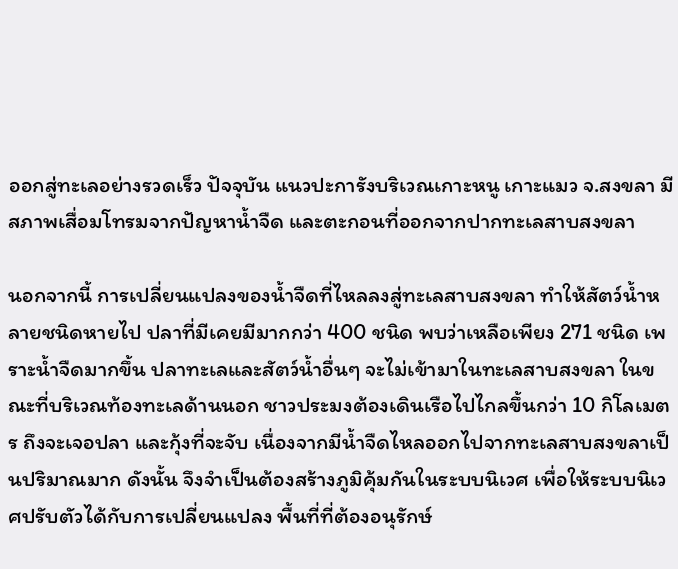ออกสู่ทะเลอย่างรวดเร็ว ปัจจุบัน แนวปะการังบริเวณเกาะหนู เกาะแมว จ.สงขลา มีสภาพเสื่อมโทรมจากปัญหาน้ำจืด และตะกอนที่ออกจากปากทะเลสาบสงขลา

นอกจากนี้ การเปลี่ยนแปลงของน้ำจืดที่ไหลลงสู่ทะเลสาบสงขลา ทำให้สัตว์น้ำหลายชนิดหายไป ปลาที่มีเคยมีมากกว่า 400 ชนิด พบว่าเหลือเพียง 271 ชนิด เพราะน้ำจืดมากขึ้น ปลาทะเลและสัตว์น้ำอื่นๆ จะไม่เข้ามาในทะเลสาบสงขลา ในขณะที่บริเวณท้องทะเลด้านนอก ชาวประมงต้องเดินเรือไปไกลขึ้นกว่า 10 กิโลเมตร ถึงจะเจอปลา และกุ้งที่จะจับ เนื่องจากมีน้ำจืดไหลออกไปจากทะเลสาบสงขลาเป็นปริมาณมาก ดังนั้น จึงจำเป็นต้องสร้างภูมิคุ้มกันในระบบนิเวศ เพื่อให้ระบบนิเวศปรับตัวได้กับการเปลี่ยนแปลง พื้นที่ที่ต้องอนุรักษ์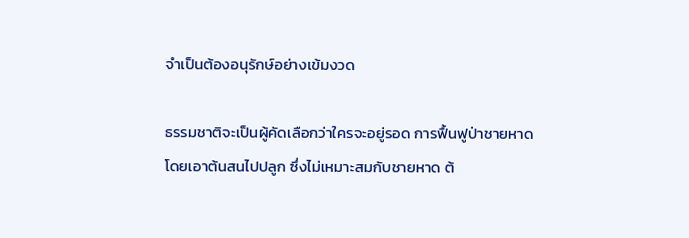จำเป็นต้องอนุรักษ์อย่างเข้มงวด

ธรรมชาติจะเป็นผู้คัดเลือกว่าใครจะอยู่รอด การฟื้นฟูป่าชายหาด โดยเอาต้นสนไปปลูก ซึ่งไม่เหมาะสมกับชายหาด ต้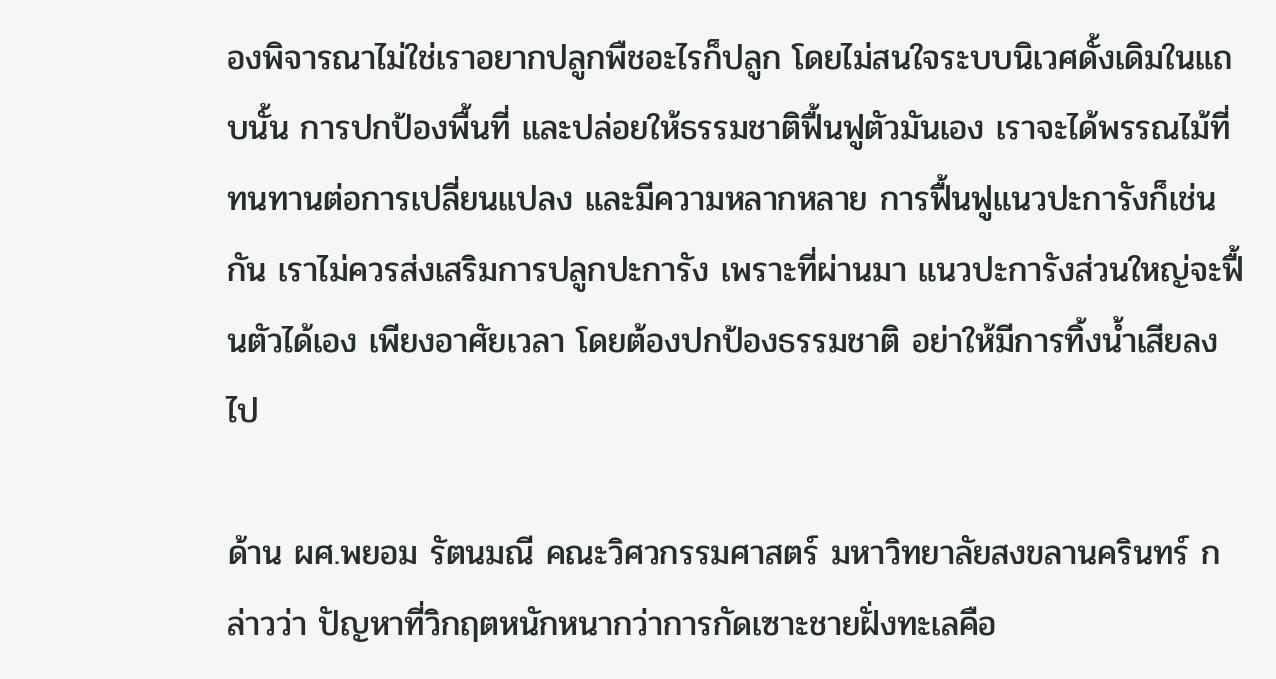องพิจารณาไม่ใช่เราอยากปลูกพืชอะไรก็ปลูก โดยไม่สนใจระบบนิเวศดั้งเดิมในแถบนั้น การปกป้องพื้นที่ และปล่อยให้ธรรมชาติฟื้นฟูตัวมันเอง เราจะได้พรรณไม้ที่ทนทานต่อการเปลี่ยนแปลง และมีความหลากหลาย การฟื้นฟูแนวปะการังก็เช่นกัน เราไม่ควรส่งเสริมการปลูกปะการัง เพราะที่ผ่านมา แนวปะการังส่วนใหญ่จะฟื้นตัวได้เอง เพียงอาศัยเวลา โดยต้องปกป้องธรรมชาติ อย่าให้มีการทิ้งน้ำเสียลงไป

ด้าน ผศ.พยอม รัตนมณี คณะวิศวกรรมศาสตร์ มหาวิทยาลัยสงขลานครินทร์ กล่าวว่า ปัญหาที่วิกฤตหนักหนากว่าการกัดเซาะชายฝั่งทะเลคือ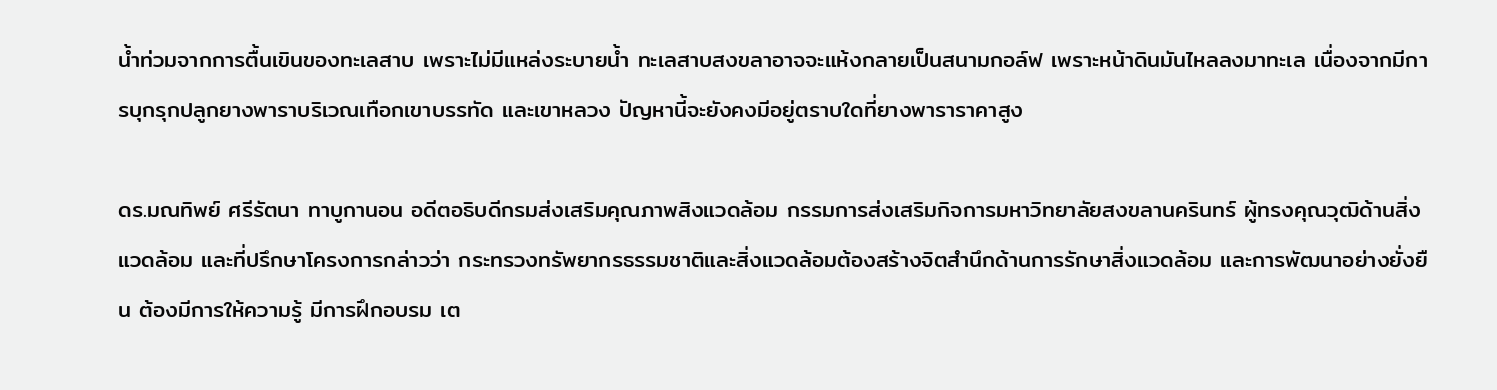น้ำท่วมจากการตื้นเขินของทะเลสาบ เพราะไม่มีแหล่งระบายน้ำ ทะเลสาบสงขลาอาจจะแห้งกลายเป็นสนามกอล์ฟ เพราะหน้าดินมันไหลลงมาทะเล เนื่องจากมีการบุกรุกปลูกยางพาราบริเวณเทือกเขาบรรทัด และเขาหลวง ปัญหานี้จะยังคงมีอยู่ตราบใดที่ยางพาราราคาสูง

ดร.มณทิพย์ ศรีรัตนา ทาบูกานอน อดีตอธิบดีกรมส่งเสริมคุณภาพสิงแวดล้อม กรรมการส่งเสริมกิจการมหาวิทยาลัยสงขลานครินทร์ ผู้ทรงคุณวุฒิด้านสิ่งแวดล้อม และที่ปรึกษาโครงการกล่าวว่า กระทรวงทรัพยากรธรรมชาติและสิ่งแวดล้อมต้องสร้างจิตสำนึกด้านการรักษาสิ่งแวดล้อม และการพัฒนาอย่างยั่งยืน ต้องมีการให้ความรู้ มีการฝึกอบรม เต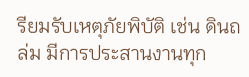รียมรับเหตุภัยพิบัติ เช่น ดินถล่ม มีการประสานงานทุก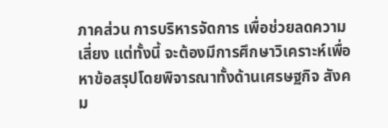ภาคส่วน การบริหารจัดการ เพื่อช่วยลดความเสี่ยง แต่ทั้งนี้ จะต้องมีการศึกษาวิเคราะห์เพื่อหาข้อสรุปโดยพิจารณาทั้งด้านเศรษฐกิจ สังคม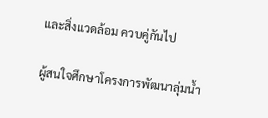และสิ่งแวดล้อม ควบคู่กันไป

ผู้สนใจศึกษาโครงการพัฒนาลุ่มน้ำ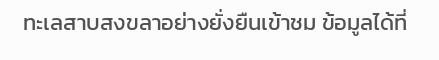ทะเลสาบสงขลาอย่างยั่งยืนเข้าชม ข้อมูลได้ที่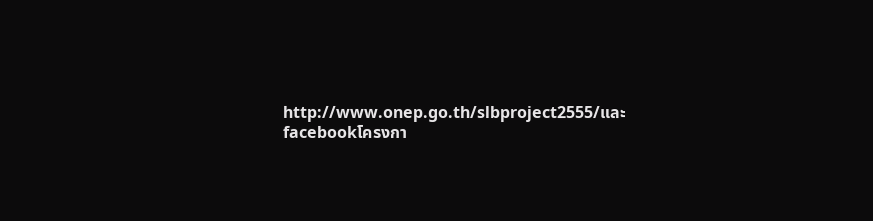http://www.onep.go.th/slbproject2555/และfacebookโครงกา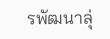รพัฒนาลุ่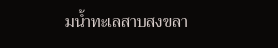มน้ำทะเลสาบสงขลา